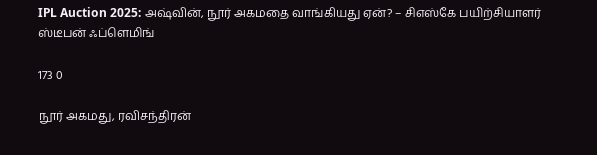IPL Auction 2025: அஷ்வின், நூர் அகமதை வாங்கியது ஏன்? – சிஎஸ்கே பயிற்சியாளர் ஸ்டீபன் ஃப்ளெமிங்

173 0

நூர் அகமது, ரவிசந்திரன்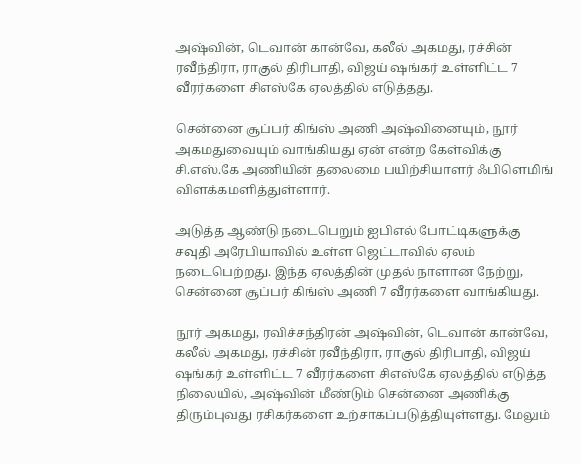அஷ்வின், டெவான் கான்வே, கலீல் அகமது, ரச்சின் ரவீந்திரா, ராகுல் திரிபாதி, விஜய் ஷங்கர் உள்ளிட்ட 7 வீரர்களை சிஎஸ்கே ஏலத்தில் எடுத்தது.

சென்னை சூப்பர் கிங்ஸ் அணி அஷ்வினையும், நூர் அகமதுவையும் வாங்கியது ஏன் என்ற கேள்விக்கு சி.எஸ்.கே அணியின் தலைமை பயிற்சியாளர் ஃபிளெமிங் விளக்கமளித்துள்ளார்.

அடுத்த ஆண்டு நடைபெறும் ஐபிஎல் போட்டிகளுக்கு சவுதி அரேபியாவில் உள்ள ஜெட்டாவில் ஏலம் நடைபெற்றது. இந்த ஏலத்தின் முதல் நாளான நேற்று, சென்னை சூப்பர் கிங்ஸ் அணி 7 வீரர்களை வாங்கியது.

நூர் அகமது, ரவிச்சந்திரன் அஷ்வின், டெவான் கான்வே, கலீல் அகமது, ரச்சின் ரவீந்திரா, ராகுல் திரிபாதி, விஜய் ஷங்கர் உள்ளிட்ட 7 வீரர்களை சிஎஸ்கே ஏலத்தில் எடுத்த நிலையில், அஷ்வின் மீண்டும் சென்னை அணிக்கு திரும்புவது ரசிகர்களை உற்சாகப்படுத்தியுள்ளது. மேலும்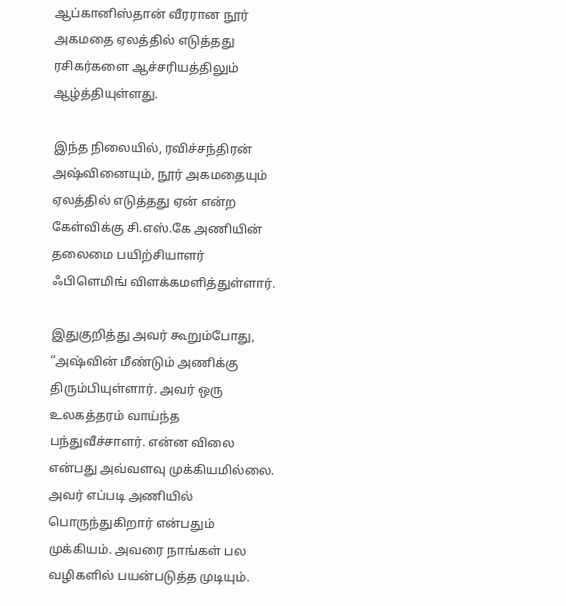ஆப்கானிஸ்தான் வீரரான நூர் அகமதை ஏலத்தில் எடுத்தது ரசிகர்களை ஆச்சரியத்திலும் ஆழ்த்தியுள்ளது.

இந்த நிலையில், ரவிச்சந்திரன் அஷ்வினையும், நூர் அகமதையும் ஏலத்தில் எடுத்தது ஏன் என்ற கேள்விக்கு சி.எஸ்.கே அணியின் தலைமை பயிற்சியாளர் ஃபிளெமிங் விளக்கமளித்துள்ளார்.

இதுகுறித்து அவர் கூறும்போது, “அஷ்வின் மீண்டும் அணிக்கு திரும்பியுள்ளார். அவர் ஒரு உலகத்தரம் வாய்ந்த பந்துவீச்சாளர். என்ன விலை என்பது அவ்வளவு முக்கியமில்லை. அவர் எப்படி அணியில் பொருந்துகிறார் என்பதும் முக்கியம். அவரை நாங்கள் பல வழிகளில் பயன்படுத்த முடியும்.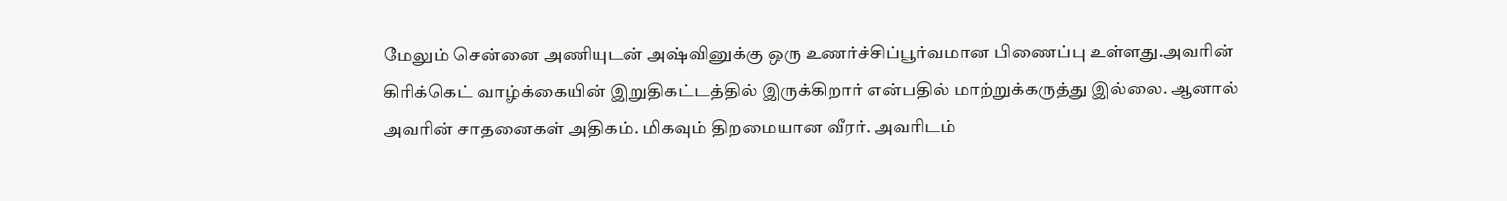மேலும் சென்னை அணியுடன் அஷ்வினுக்கு ஒரு உணர்ச்சிப்பூர்வமான பிணைப்பு உள்ளது.அவரின் கிரிக்கெட் வாழ்க்கையின் இறுதிகட்டத்தில் இருக்கிறார் என்பதில் மாற்றுக்கருத்து இல்லை. ஆனால் அவரின் சாதனைகள் அதிகம். மிகவும் திறமையான வீரர். அவரிடம்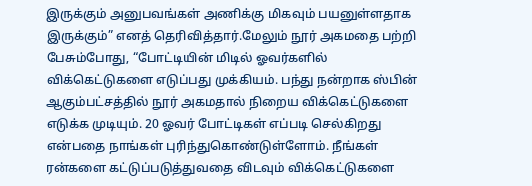இருக்கும் அனுபவங்கள் அணிக்கு மிகவும் பயனுள்ளதாக இருக்கும்” எனத் தெரிவித்தார்.மேலும் நூர் அகமதை பற்றி பேசும்போது, “போட்டியின் மிடில் ஓவர்களில் விக்கெட்டுகளை எடுப்பது முக்கியம். பந்து நன்றாக ஸ்பின் ஆகும்பட்சத்தில் நூர் அகமதால் நிறைய விக்கெட்டுகளை எடுக்க முடியும். 20 ஓவர் போட்டிகள் எப்படி செல்கிறது என்பதை நாங்கள் புரிந்துகொண்டுள்ளோம். நீங்கள் ரன்களை கட்டுப்படுத்துவதை விடவும் விக்கெட்டுகளை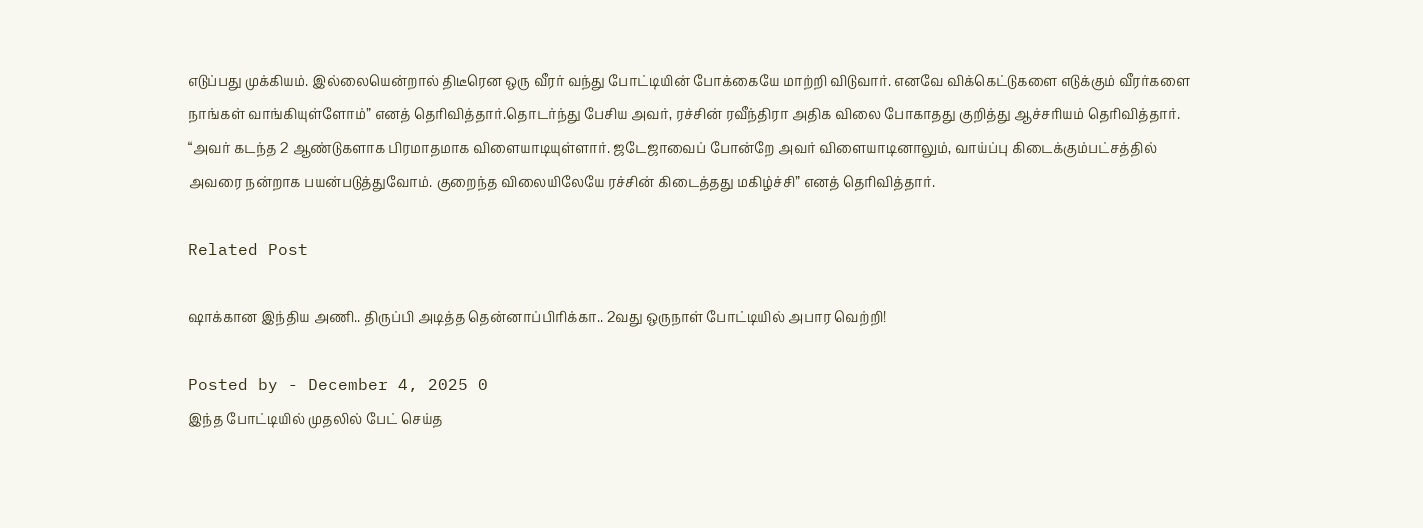எடுப்பது முக்கியம். இல்லையென்றால் திடீரென ஒரு வீரர் வந்து போட்டியின் போக்கையே மாற்றி விடுவார். எனவே விக்கெட்டுகளை எடுக்கும் வீரர்களை நாங்கள் வாங்கியுள்ளோம்” எனத் தெரிவித்தார்.தொடர்ந்து பேசிய அவர், ரச்சின் ரவீந்திரா அதிக விலை போகாதது குறித்து ஆச்சரியம் தெரிவித்தார். “அவர் கடந்த 2 ஆண்டுகளாக பிரமாதமாக விளையாடியுள்ளார். ஜடேஜாவைப் போன்றே அவர் விளையாடினாலும், வாய்ப்பு கிடைக்கும்பட்சத்தில் அவரை நன்றாக பயன்படுத்துவோம். குறைந்த விலையிலேயே ரச்சின் கிடைத்தது மகிழ்ச்சி” எனத் தெரிவித்தார்.

Related Post

ஷாக்கான இந்திய அணி.. திருப்பி அடித்த தென்னாப்பிரிக்கா.. 2வது ஒருநாள் போட்டியில் அபார வெற்றி!

Posted by - December 4, 2025 0
இந்த போட்டியில் முதலில் பேட் செய்த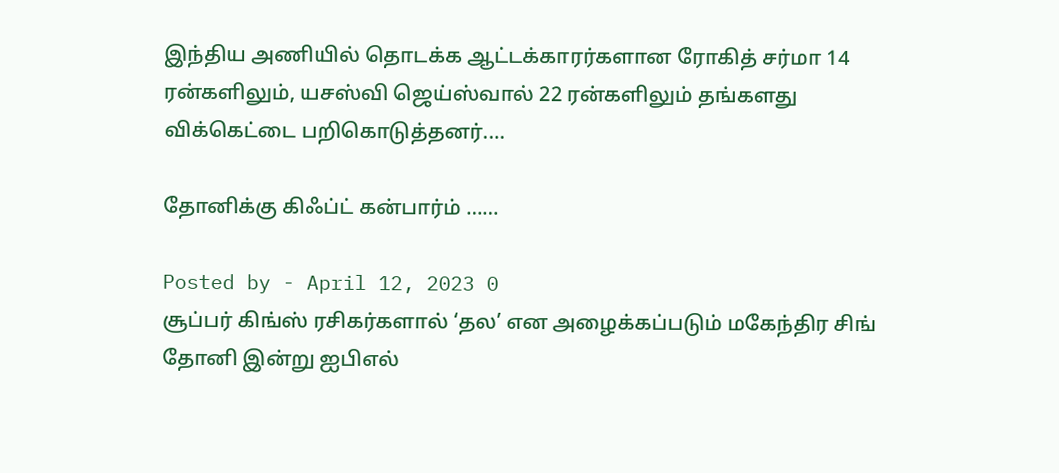இந்திய அணியில் தொடக்க ஆட்டக்காரர்களான ரோகித் சர்மா 14 ரன்களிலும், யசஸ்வி ஜெய்ஸ்வால் 22 ரன்களிலும் தங்களது விக்கெட்டை பறிகொடுத்தனர்.…

தோனிக்கு கிஃப்ட் கன்பார்ம் ……

Posted by - April 12, 2023 0
சூப்பர் கிங்ஸ் ரசிகர்களால் ‘தல’ என அழைக்கப்படும் மகேந்திர சிங் தோனி இன்று ஐபிஎல்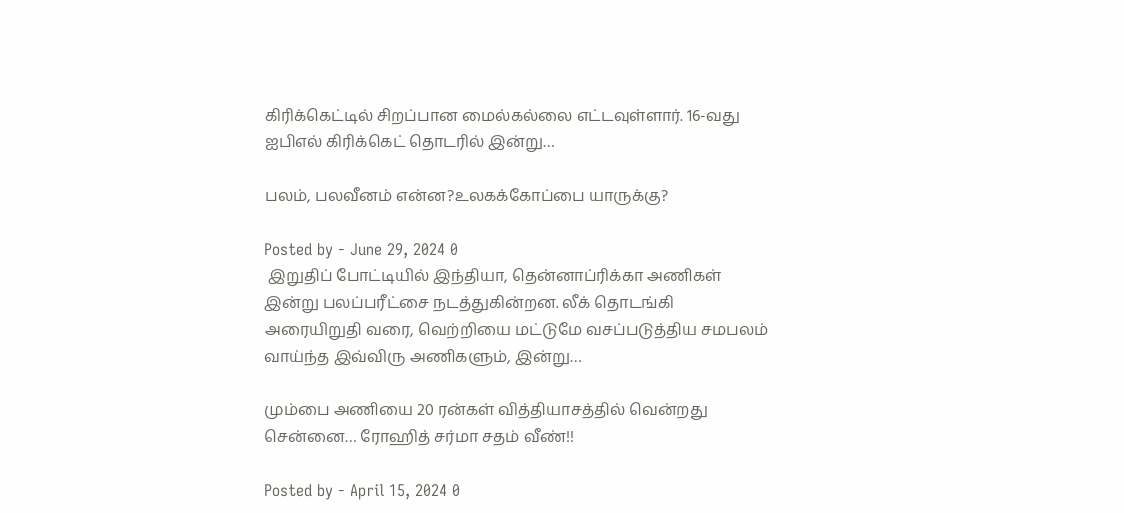கிரிக்கெட்டில் சிறப்பான மைல்கல்லை எட்டவுள்ளார். 16-வது ஐபிஎல் கிரிக்கெட் தொடரில் இன்று…

பலம், பலவீனம் என்ன?உலகக்கோப்பை யாருக்கு?

Posted by - June 29, 2024 0
 இறுதிப் போட்டியில் இந்தியா, தென்னாப்ரிக்கா அணிகள் இன்று பலப்பரீட்சை நடத்துகின்றன. லீக் தொடங்கி அரையிறுதி வரை, வெற்றியை மட்டுமே வசப்படுத்திய சமபலம் வாய்ந்த இவ்விரு அணிகளும், இன்று…

மும்பை அணியை 20 ரன்கள் வித்தியாசத்தில் வென்றது சென்னை… ரோஹித் சர்மா சதம் வீண்!!

Posted by - April 15, 2024 0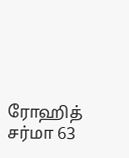ரோஹித் சர்மா 63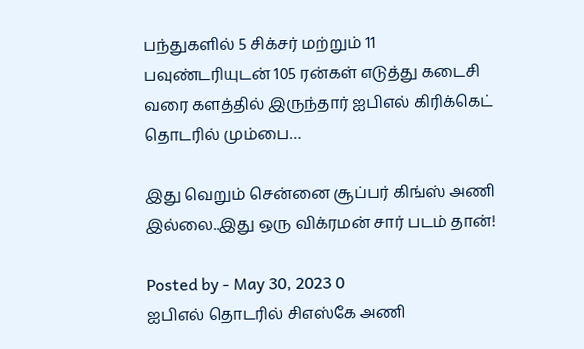பந்துகளில் 5 சிக்சர் மற்றும் 11 பவுண்டரியுடன் 105 ரன்கள் எடுத்து கடைசி வரை களத்தில் இருந்தார் ஐபிஎல் கிரிக்கெட் தொடரில் மும்பை…

இது வெறும் சென்னை சூப்பர் கிங்ஸ் அணி இல்லை..இது ஒரு விக்ரமன் சார் படம் தான்!

Posted by - May 30, 2023 0
ஐபிஎல் தொடரில் சிஎஸ்கே அணி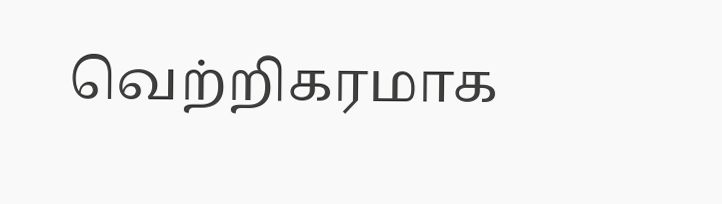வெற்றிகரமாக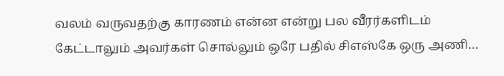வலம் வருவதற்கு காரணம் என்ன என்று பல வீரர்களிடம் கேட்டாலும் அவர்கள் சொல்லும் ஒரே பதில் சிஎஸ்கே ஒரு அணி…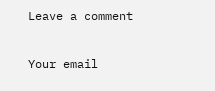Leave a comment

Your email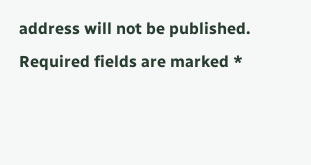address will not be published. Required fields are marked *